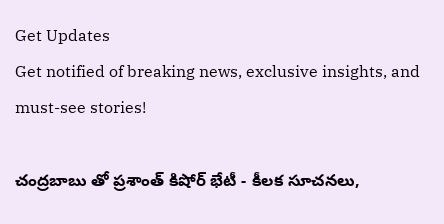Get Updates
Get notified of breaking news, exclusive insights, and must-see stories!

చంద్రబాబు తో ప్రశాంత్ కిషోర్ భేటీ - కీలక సూచనలు,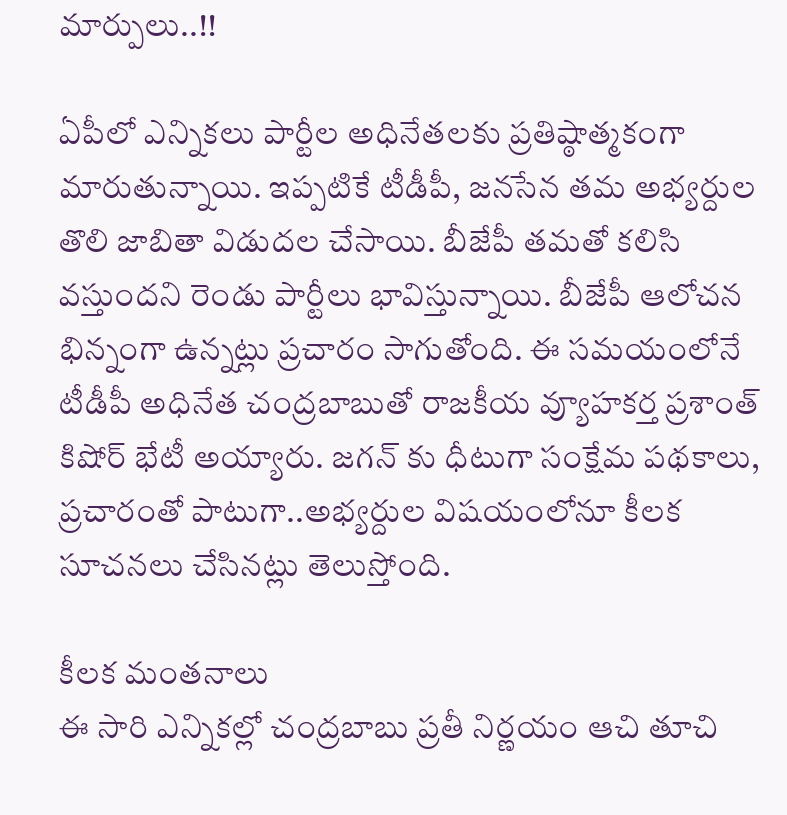మార్పులు..!!

ఏపీలో ఎన్నికలు పార్టీల అధినేతలకు ప్రతిష్ఠాత్మకంగా మారుతున్నాయి. ఇప్పటికే టీడీపీ, జనసేన తమ అభ్యర్దుల తొలి జాబితా విడుదల చేసాయి. బీజేపీ తమతో కలిసి వస్తుందని రెండు పార్టీలు భావిస్తున్నాయి. బీజేపీ ఆలోచన భిన్నంగా ఉన్నట్లు ప్రచారం సాగుతోంది. ఈ సమయంలోనే టీడీపీ అధినేత చంద్రబాబుతో రాజకీయ వ్యూహకర్త ప్రశాంత్ కిషోర్ భేటీ అయ్యారు. జగన్ కు ధీటుగా సంక్షేమ పథకాలు, ప్రచారంతో పాటుగా..అభ్యర్దుల విషయంలోనూ కీలక సూచనలు చేసినట్లు తెలుస్తోంది.

కీలక మంతనాలు
ఈ సారి ఎన్నికల్లో చంద్రబాబు ప్రతీ నిర్ణయం ఆచి తూచి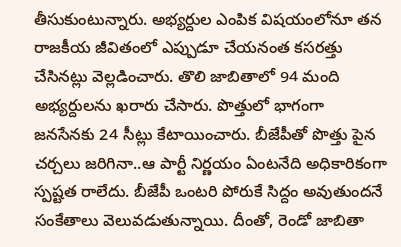తీసుకుంటున్నారు. అభ్యర్దుల ఎంపిక విషయంలోనూ తన రాజకీయ జీవితంలో ఎప్పుడూ చేయనంత కసరత్తు చేసినట్లు వెల్లడించారు. తొలి జాబితాలో 94 మంది అభ్యర్దులను ఖరారు చేసారు. పొత్తులో భాగంగా జనసేనకు 24 సీట్లు కేటాయించారు. బీజేపీతో పొత్తు పైన చర్చలు జరిగినా..ఆ పార్టీ నిర్ణయం ఏంటనేది అధికారికంగా స్పష్టత రాలేదు. బీజేపీ ఒంటరి పోరుకే సిద్దం అవుతుందనే సంకేతాలు వెలువడుతున్నాయి. దీంతో, రెండో జాబితా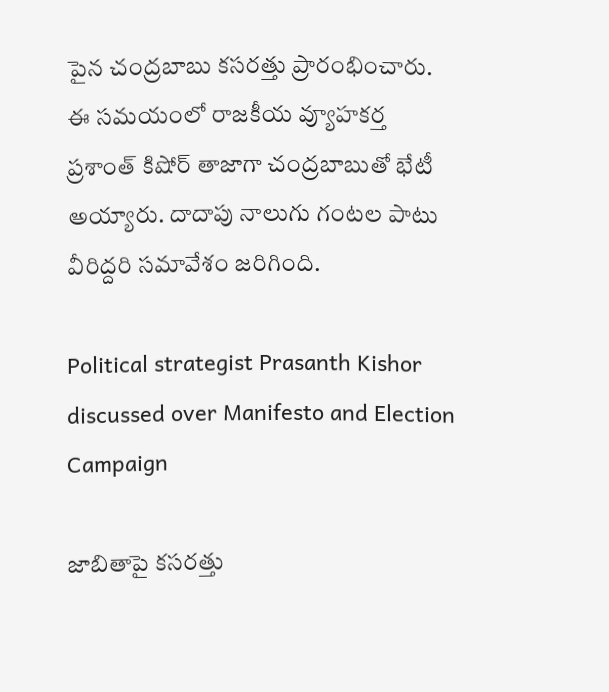పైన చంద్రబాబు కసరత్తు ప్రారంభించారు. ఈ సమయంలో రాజకీయ వ్యూహకర్త ప్రశాంత్ కిషోర్ తాజాగా చంద్రబాబుతో భేటీ అయ్యారు. దాదాపు నాలుగు గంటల పాటు వీరిద్దరి సమావేశం జరిగింది.

Political strategist Prasanth Kishor discussed over Manifesto and Election Campaign

జాబితాపై కసరత్తు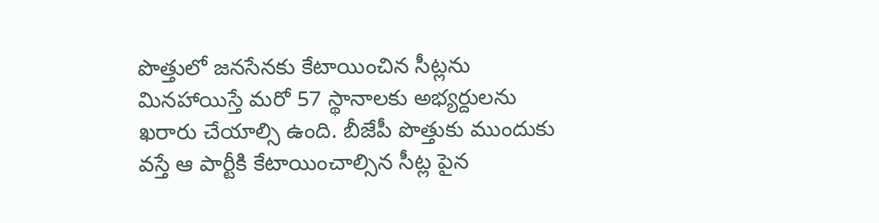పొత్తులో జనసేనకు కేటాయించిన సీట్లను మినహాయిస్తే మరో 57 స్థానాలకు అభ్యర్దులను ఖరారు చేయాల్సి ఉంది. బీజేపీ పొత్తుకు ముందుకు వస్తే ఆ పార్టీకి కేటాయించాల్సిన సీట్ల పైన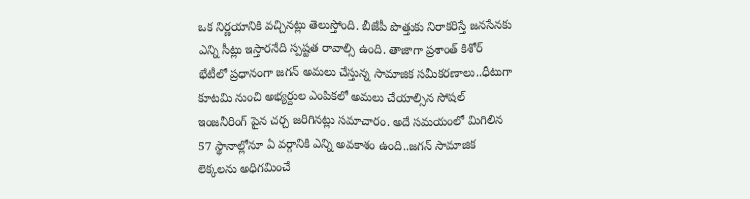ఒక నిర్ణయానికి వచ్చినట్లు తెలుస్తోంది. బీజేపీ పొత్తుకు నిరాకరిస్తే జనసేనకు ఎన్ని సీట్లు ఇస్తారనేది స్పష్టత రావాల్సి ఉంది. తాజాగా ప్రశాంత్ కిశోర్ భేటీలో ప్రధానంగా జగన్ అమలు చేస్తున్న సామాజిక సమీకరణాలు..ధీటుగా కూటమి నుంచి అభ్యర్దుల ఎంపికలో అమలు చేయాల్సిన సోషల్ ఇంజనీరింగ్ పైన చర్చ జరిగినట్లు సమాచారం. అదే సమయంలో మిగిలిన 57 స్థానాల్లోనూ ఏ వర్గానికి ఎన్ని అవకాశం ఉంది..జగన్ సామాజిక లెక్కలను అధిగమించే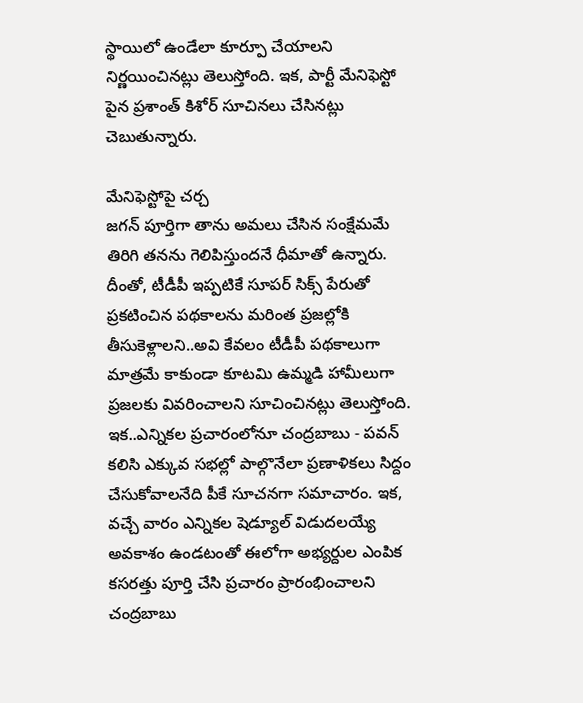స్థాయిలో ఉండేలా కూర్పూ చేయాలని నిర్ణయించినట్లు తెలుస్తోంది. ఇక, పార్టీ మేనిఫెస్టో పైన ప్రశాంత్ కిశోర్ సూచినలు చేసినట్లు చెబుతున్నారు.

మేనిఫెస్టోపై చర్చ
జగన్ పూర్తిగా తాను అమలు చేసిన సంక్షేమమే తిరిగి తనను గెలిపిస్తుందనే ధీమాతో ఉన్నారు. దీంతో, టీడీపీ ఇప్పటికే సూపర్ సిక్స్ పేరుతో ప్రకటించిన పథకాలను మరింత ప్రజల్లోకి తీసుకెళ్లాలని..అవి కేవలం టీడీపీ పథకాలుగా మాత్రమే కాకుండా కూటమి ఉమ్మడి హామీలుగా ప్రజలకు వివరించాలని సూచించినట్లు తెలుస్తోంది. ఇక..ఎన్నికల ప్రచారంలోనూ చంద్రబాబు - పవన్ కలిసి ఎక్కువ సభల్లో పాల్గొనేలా ప్రణాళికలు సిద్దం చేసుకోవాలనేది పీకే సూచనగా సమాచారం. ఇక, వచ్చే వారం ఎన్నికల షెడ్యూల్ విడుదలయ్యే అవకాశం ఉండటంతో ఈలోగా అభ్యర్దుల ఎంపిక కసరత్తు పూర్తి చేసి ప్రచారం ప్రారంభించాలని చంద్రబాబు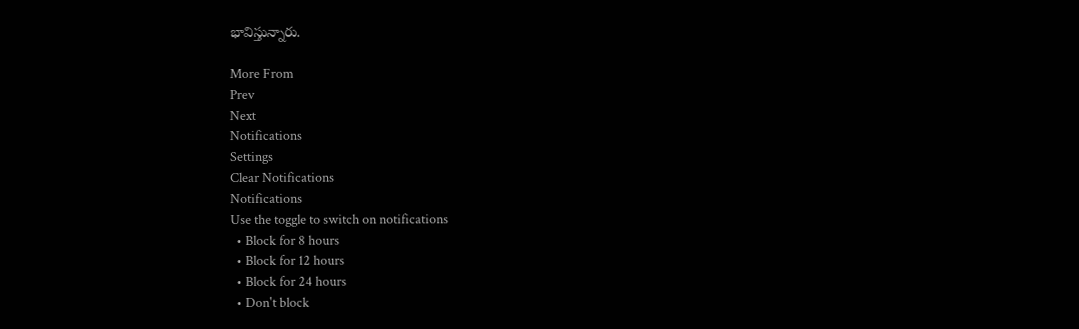భావిస్తున్నారు.

More From
Prev
Next
Notifications
Settings
Clear Notifications
Notifications
Use the toggle to switch on notifications
  • Block for 8 hours
  • Block for 12 hours
  • Block for 24 hours
  • Don't block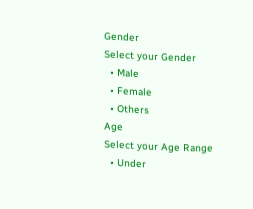Gender
Select your Gender
  • Male
  • Female
  • Others
Age
Select your Age Range
  • Under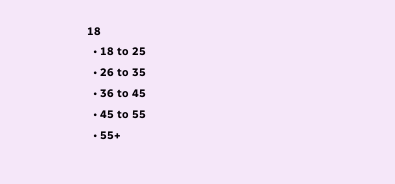18
  • 18 to 25
  • 26 to 35
  • 36 to 45
  • 45 to 55
  • 55+